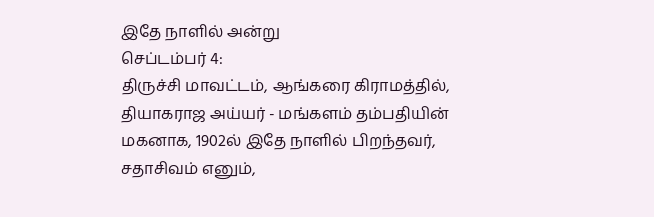இதே நாளில் அன்று
செப்டம்பர் 4:
திருச்சி மாவட்டம், ஆங்கரை கிராமத்தில், தியாகராஜ அய்யர் - மங்களம் தம்பதியின் மகனாக, 1902ல் இதே நாளில் பிறந்தவர், சதாசிவம் எனும்,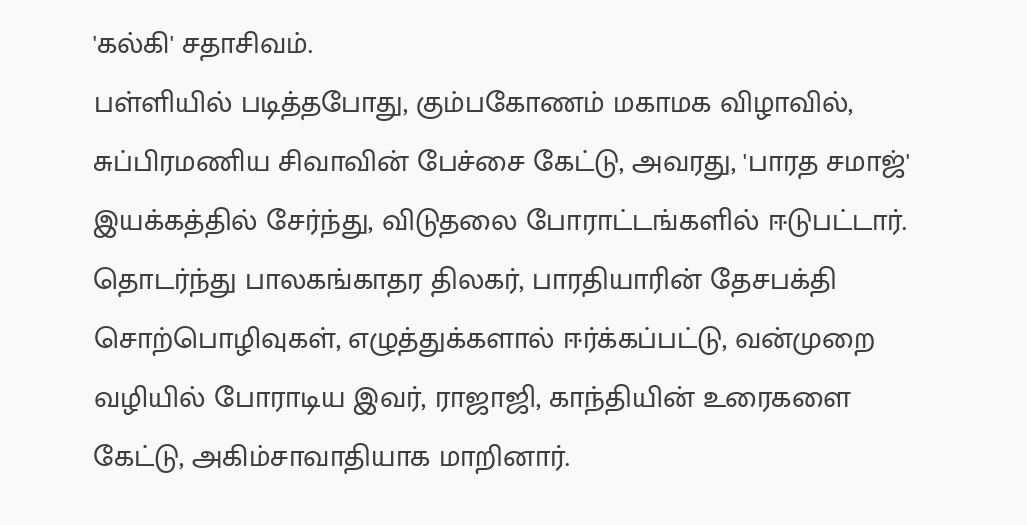'கல்கி' சதாசிவம்.
பள்ளியில் படித்தபோது, கும்பகோணம் மகாமக விழாவில், சுப்பிரமணிய சிவாவின் பேச்சை கேட்டு, அவரது, 'பாரத சமாஜ்' இயக்கத்தில் சேர்ந்து, விடுதலை போராட்டங்களில் ஈடுபட்டார். தொடர்ந்து பாலகங்காதர திலகர், பாரதியாரின் தேசபக்தி சொற்பொழிவுகள், எழுத்துக்களால் ஈர்க்கப்பட்டு, வன்முறை வழியில் போராடிய இவர், ராஜாஜி, காந்தியின் உரைகளை கேட்டு, அகிம்சாவாதியாக மாறினார்.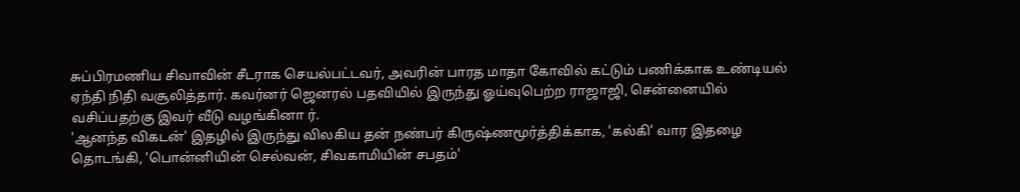சுப்பிரமணிய சிவாவின் சீடராக செயல்பட்டவர், அவரின் பாரத மாதா கோவில் கட்டும் பணிக்காக உண்டியல் ஏந்தி நிதி வசூலித்தார். கவர்னர் ஜெனரல் பதவியில் இருந்து ஓய்வுபெற்ற ராஜாஜி, சென்னையில் வசிப்பதற்கு இவர் வீடு வழங்கினா ர்.
'ஆனந்த விகடன்' இதழில் இருந்து விலகிய தன் நண்பர் கிருஷ்ணமூர்த்திக்காக, 'கல்கி' வார இதழை தொடங்கி, 'பொன்னியின் செல்வன், சிவகாமியின் சபதம்'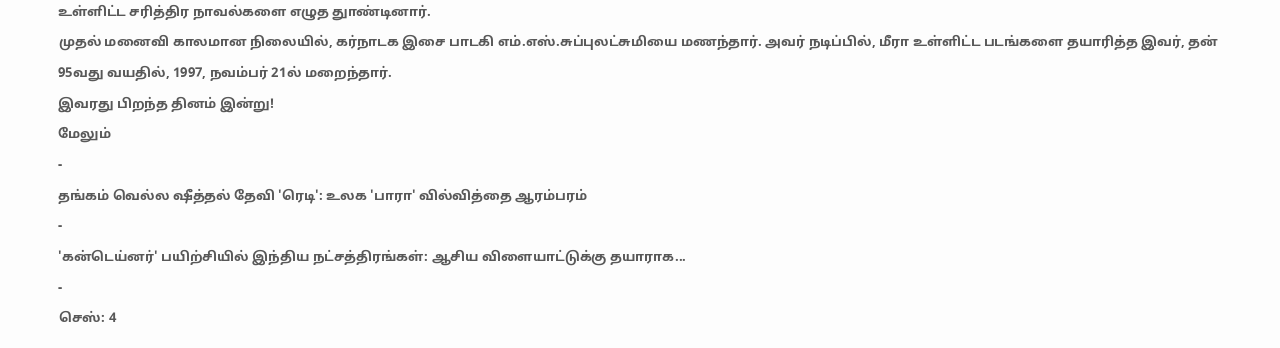உள்ளிட்ட சரித்திர நாவல்களை எழுத துாண்டினார்.
முதல் மனைவி காலமான நிலையில், கர்நாடக இசை பாடகி எம்.எஸ்.சுப்புலட்சுமியை மணந்தார். அவர் நடிப்பில், மீரா உள்ளிட்ட படங்களை தயாரித்த இவர், தன் 95வது வயதில், 1997, நவம்பர் 21ல் மறைந்தார்.
இவரது பிறந்த தினம் இன்று!
மேலும்
-
தங்கம் வெல்ல ஷீத்தல் தேவி 'ரெடி': உலக 'பாரா' வில்வித்தை ஆரம்பரம்
-
'கன்டெய்னர்' பயிற்சியில் இந்திய நட்சத்திரங்கள்: ஆசிய விளையாட்டுக்கு தயாராக...
-
செஸ்: 4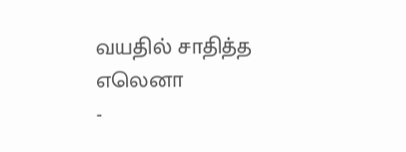வயதில் சாதித்த எலெனா
-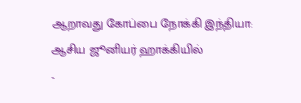ஆறாவது கோப்பை நோக்கி இந்தியா: ஆசிய ஜூனியர் ஹாக்கியில்
-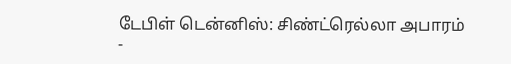டேபிள் டென்னிஸ்: சிண்ட்ரெல்லா அபாரம்
-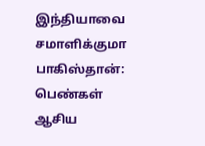இந்தியாவை சமாளிக்குமா பாகிஸ்தான்: பெண்கள் ஆசிய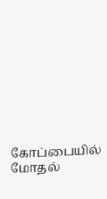கோப்பையில் மோதல்